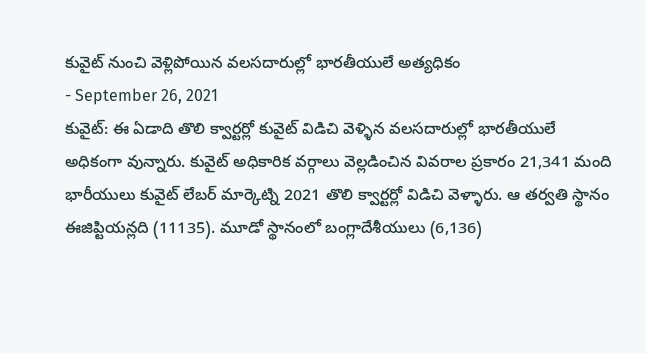కువైట్ నుంచి వెళ్లిపోయిన వలసదారుల్లో భారతీయులే అత్యధికం
- September 26, 2021
కువైట్: ఈ ఏడాది తొలి క్వార్టర్లో కువైట్ విడిచి వెళ్ళిన వలసదారుల్లో భారతీయులే అధికంగా వున్నారు. కువైట్ అధికారిక వర్గాలు వెల్లడించిన వివరాల ప్రకారం 21,341 మంది భారీయులు కువైట్ లేబర్ మార్కెట్ని 2021 తొలి క్వార్టర్లో విడిచి వెళ్ళారు. ఆ తర్వతి స్థానం ఈజిప్టియన్లది (11135). మూడో స్థానంలో బంగ్లాదేశీయులు (6,136)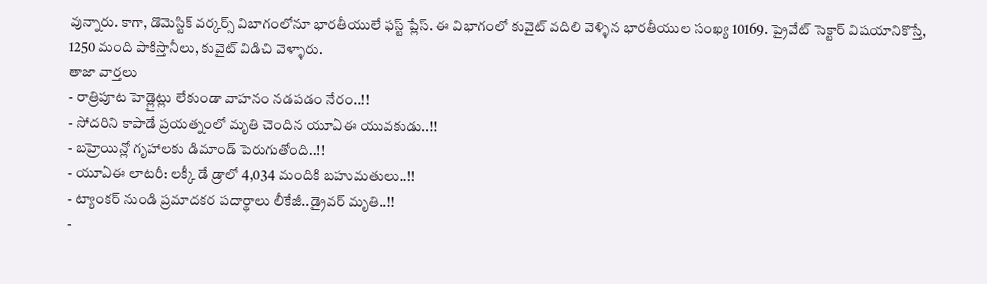వున్నారు. కాగా, డొమెస్టిక్ వర్కర్స్ విబాగంలోనూ భారతీయులే ఫస్ట్ ప్లేస్. ఈ విభాగంలో కువైట్ వదిలి వెళ్ళిన భారతీయుల సంఖ్య 10169. ప్రైవేట్ సెక్టార్ విషయానికొస్తే, 1250 మంది పాకిస్తానీలు, కువైట్ విడిచి వెళ్ళారు.
తాజా వార్తలు
- రాత్రిపూట హెడ్లైట్లు లేకుండా వాహనం నడపడం నేరం..!!
- సోదరిని కాపాడే ప్రయత్నంలో మృతి చెందిన యూఏఈ యువకుడు..!!
- బహ్రెయిన్లో గృహాలకు డిమాండ్ పెరుగుతోంది..!!
- యూఏఈ లాటరీ: లక్కీ డే డ్రాలో 4,034 మందికి బహుమతులు..!!
- ట్యాంకర్ నుండి ప్రమాదకర పదార్థాలు లీకేజీ..డ్రైవర్ మృతి..!!
-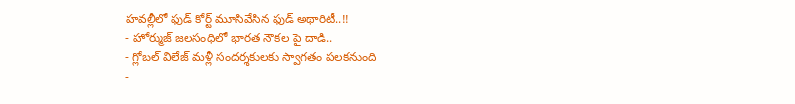హవల్లీలో ఫుడ్ కోర్ట్ మూసివేసిన ఫుడ్ అథారిటీ..!!
- హోర్ముజ్ జలసంధిలో భారత నౌకల పై దాడి..
- గ్లోబల్ విలేజ్ మళ్లీ సందర్శకులకు స్వాగతం పలకనుంది
-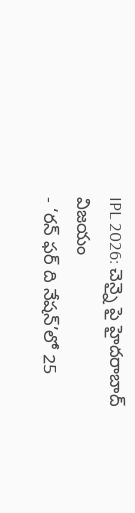IPL 2026: చెన్నై పై హైదరాబాద్ విజయం
- ‘రన్ ఫర్ ది నేషన్’లో 25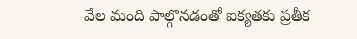వేల మంది పాల్గొనడంతో ఐక్యతకు ప్రతీక